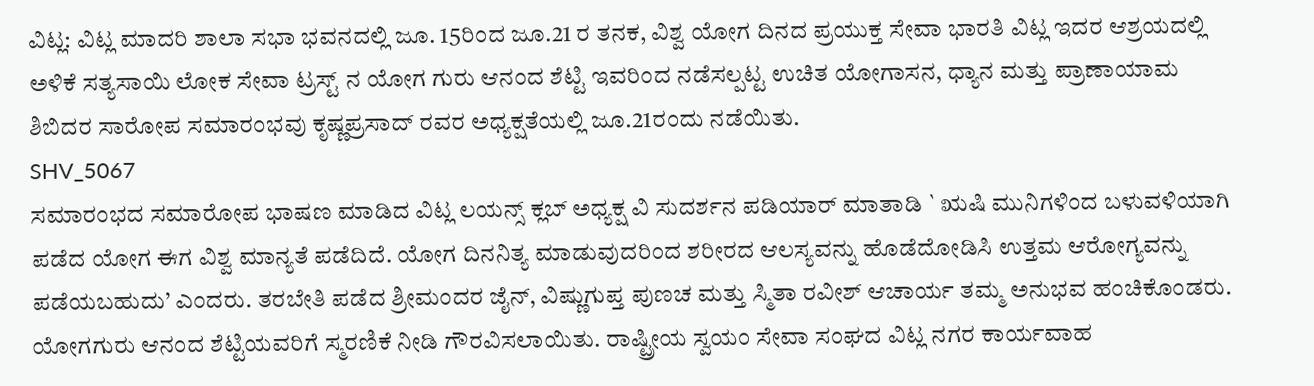ವಿಟ್ಲ: ವಿಟ್ಲ ಮಾದರಿ ಶಾಲಾ ಸಭಾ ಭವನದಲ್ಲಿ ಜೂ. 15ರಿಂದ ಜೂ.21 ರ ತನಕ, ವಿಶ್ವ ಯೋಗ ದಿನದ ಪ್ರಯುಕ್ತ ಸೇವಾ ಭಾರತಿ ವಿಟ್ಲ ಇದರ ಆಶ್ರಯದಲ್ಲಿ ಅಳಿಕೆ ಸತ್ಯಸಾಯಿ ಲೋಕ ಸೇವಾ ಟ್ರಸ್ಟ್ ನ ಯೋಗ ಗುರು ಆನಂದ ಶೆಟ್ಟಿ ಇವರಿಂದ ನಡೆಸಲ್ಪಟ್ಟ ಉಚಿತ ಯೋಗಾಸನ, ಧ್ಯಾನ ಮತ್ತು ಪ್ರಾಣಾಯಾಮ ಶಿಬಿದರ ಸಾರೋಪ ಸಮಾರಂಭವು ಕೃಷ್ಣಪ್ರಸಾದ್ ರವರ ಅಧ್ಯಕ್ಷತೆಯಲ್ಲಿ ಜೂ.21ರಂದು ನಡೆಯಿತು.
SHV_5067
ಸಮಾರಂಭದ ಸಮಾರೋಪ ಭಾಷಣ ಮಾಡಿದ ವಿಟ್ಲ ಲಯನ್ಸ್ ಕ್ಲಬ್ ಅಧ್ಯಕ್ಷ ವಿ ಸುದರ್ಶನ ಪಡಿಯಾರ್ ಮಾತಾಡಿ ` ಋಷಿ ಮುನಿಗಳಿಂದ ಬಳುವಳಿಯಾಗಿ ಪಡೆದ ಯೋಗ ಈಗ ವಿಶ್ವ ಮಾನ್ಯತೆ ಪಡೆದಿದೆ. ಯೋಗ ದಿನನಿತ್ಯ ಮಾಡುವುದರಿಂದ ಶರೀರದ ಆಲಸ್ಯವನ್ನು ಹೊಡೆದೋಡಿಸಿ ಉತ್ತಮ ಆರೋಗ್ಯವನ್ನು ಪಡೆಯಬಹುದು’ ಎಂದರು. ತರಬೇತಿ ಪಡೆದ ಶ್ರೀಮಂದರ ಜೈನ್, ವಿಷ್ಣುಗುಪ್ತ ಪುಣಚ ಮತ್ತು ಸ್ಮಿತಾ ರವೀಶ್ ಆಚಾರ್ಯ ತಮ್ಮ ಅನುಭವ ಹಂಚಿಕೊಂಡರು. ಯೋಗಗುರು ಆನಂದ ಶೆಟ್ಟಿಯವರಿಗೆ ಸ್ಮರಣಿಕೆ ನೀಡಿ ಗೌರವಿಸಲಾಯಿತು. ರಾಷ್ಟ್ರೀಯ ಸ್ವಯಂ ಸೇವಾ ಸಂಘದ ವಿಟ್ಲ ನಗರ ಕಾರ್ಯವಾಹ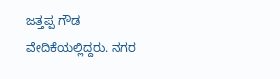ಜತ್ತಪ್ಪ ಗೌಡ ವೇದಿಕೆಯಲ್ಲಿದ್ದರು. ನಗರ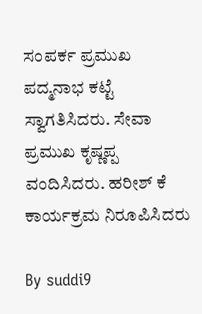ಸಂಪರ್ಕ ಪ್ರಮುಖ ಪದ್ಮನಾಭ ಕಟ್ಟೆ ಸ್ವಾಗತಿಸಿದರು. ಸೇವಾ ಪ್ರಮುಖ ಕೃಷ್ಣಪ್ಪ ವಂದಿಸಿದರು. ಹರೀಶ್ ಕೆ ಕಾರ್ಯಕ್ರಮ ನಿರೂಪಿಸಿದರು

By suddi9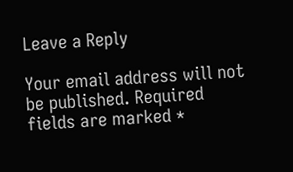Leave a Reply

Your email address will not be published. Required fields are marked *